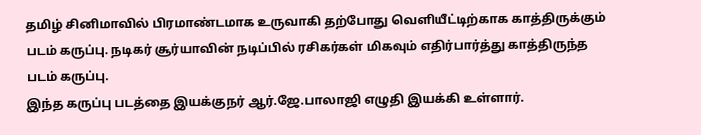தமிழ் சினிமாவில் பிரமாண்டமாக உருவாகி தற்போது வெளியீட்டிற்காக காத்திருக்கும் படம் கருப்பு. நடிகர் சூர்யாவின் நடிப்பில் ரசிகர்கள் மிகவும் எதிர்பார்த்து காத்திருந்த படம் கருப்பு.
இந்த கருப்பு படத்தை இயக்குநர் ஆர்.ஜே.பாலாஜி எழுதி இயக்கி உள்ளார்.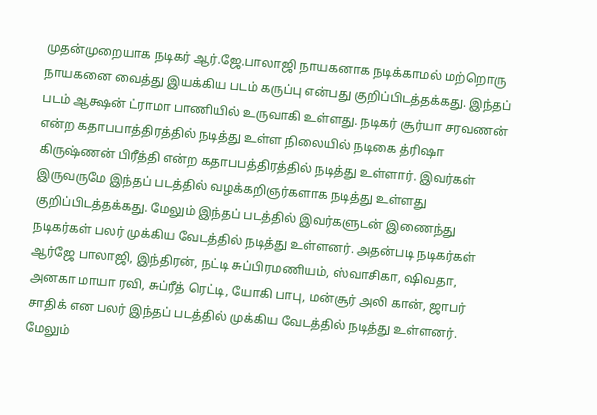முதன்முறையாக நடிகர் ஆர்.ஜே.பாலாஜி நாயகனாக நடிக்காமல் மற்றொரு நாயகனை வைத்து இயக்கிய படம் கருப்பு என்பது குறிப்பிடத்தக்கது. இந்தப் படம் ஆக்ஷன் ட்ராமா பாணியில் உருவாகி உள்ளது. நடிகர் சூர்யா சரவணன் என்ற கதாபபாத்திரத்தில் நடித்து உள்ள நிலையில் நடிகை த்ரிஷா கிருஷ்ணன் பிரீத்தி என்ற கதாபபத்திரத்தில் நடித்து உள்ளார். இவர்கள் இருவருமே இந்தப் படத்தில் வழக்கறிஞர்களாக நடித்து உள்ளது குறிப்பிடத்தக்கது. மேலும் இந்தப் படத்தில் இவர்களுடன் இணைந்து நடிகர்கள் பலர் முக்கிய வேடத்தில் நடித்து உள்ளனர். அதன்படி நடிகர்கள் ஆர்ஜே பாலாஜி, இந்திரன், நட்டி சுப்பிரமணியம், ஸ்வாசிகா, ஷிவதா, அனகா மாயா ரவி, சுப்ரீத் ரெட்டி, யோகி பாபு, மன்சூர் அலி கான், ஜாபர் சாதிக் என பலர் இந்தப் படத்தில் முக்கிய வேடத்தில் நடித்து உள்ளனர். மேலும்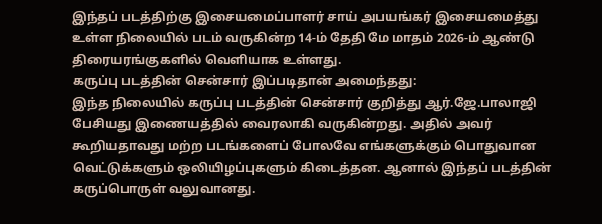இந்தப் படத்திற்கு இசையமைப்பாளர் சாய் அபயங்கர் இசையமைத்து உள்ள நிலையில் படம் வருகின்ற 14-ம் தேதி மே மாதம் 2026-ம் ஆண்டு திரையரங்குகளில் வெளியாக உள்ளது.
கருப்பு படத்தின் சென்சார் இப்படிதான் அமைந்தது:
இந்த நிலையில் கருப்பு படத்தின் சென்சார் குறித்து ஆர்.ஜே.பாலாஜி பேசியது இணையத்தில் வைரலாகி வருகின்றது. அதில் அவர் கூறியதாவது மற்ற படங்களைப் போலவே எங்களுக்கும் பொதுவான வெட்டுக்களும் ஒலியிழப்புகளும் கிடைத்தன. ஆனால் இந்தப் படத்தின் கருப்பொருள் வலுவானது.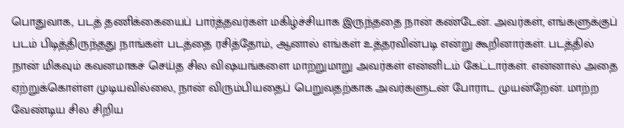பொதுவாக, படத் தணிக்கையைப் பார்த்தவர்கள் மகிழ்ச்சியாக இருந்ததை நான் கண்டேன். அவர்கள், எங்களுக்குப் படம் பிடித்திருந்தது நாங்கள் படத்தை ரசித்தோம், ஆனால் எங்கள் உத்தரவின்படி என்று கூறினார்கள். படத்தில் நான் மிகவும் கவனமாகச் செய்த சில விஷயங்களை மாற்றுமாறு அவர்கள் என்னிடம் கேட்டார்கள். என்னால் அதை ஏற்றுக்கொள்ள முடியவில்லை, நான் விரும்பியதைப் பெறுவதற்காக அவர்களுடன் போராட முயன்றேன். மாற்ற வேண்டிய சில சிறிய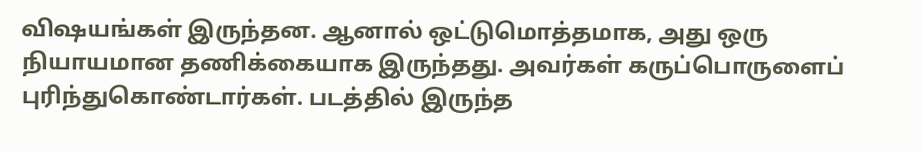விஷயங்கள் இருந்தன. ஆனால் ஒட்டுமொத்தமாக, அது ஒரு நியாயமான தணிக்கையாக இருந்தது. அவர்கள் கருப்பொருளைப் புரிந்துகொண்டார்கள். படத்தில் இருந்த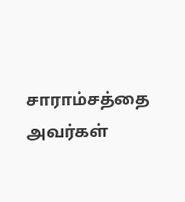சாராம்சத்தை அவர்கள்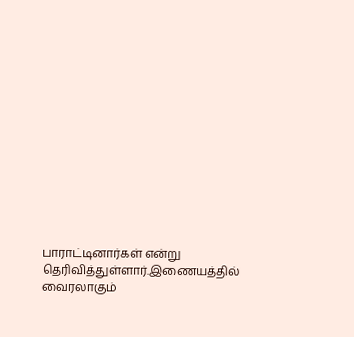பாராட்டினார்கள் என்று தெரிவித்துள்ளார்.இணையத்தில் வைரலாகும்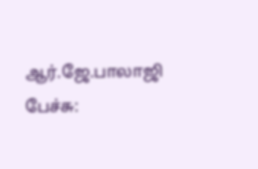ஆர்.ஜே.பாலாஜி பேச்சு: